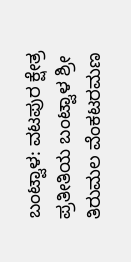ಬಂಟ್ವಾಳ: ವಟಪುರ ಕ್ಷೇತ್ರ ಪ್ರತೀತಿಯ ಬಂಟ್ವಾಳ ಶ್ರೀ ತಿರುಮಲ ವೆಂಕಟರಮಣ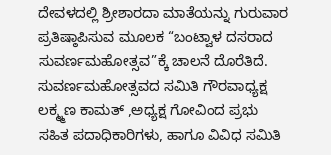ದೇವಳದಲ್ಲಿ ಶ್ರೀಶಾರದಾ ಮಾತೆಯನ್ನು ಗುರುವಾರ ಪ್ರತಿಷ್ಠಾಪಿಸುವ ಮೂಲಕ “ಬಂಟ್ವಾಳ ದಸರಾದ ಸುವರ್ಣಮಹೋತ್ಸವ”ಕ್ಕೆ ಚಾಲನೆ ದೊರೆತಿದೆ.
ಸುವರ್ಣಮಹೋತ್ಸವದ ಸಮಿತಿ ಗೌರವಾಧ್ಯಕ್ಷ ಲಕ್ಮ್ಮಣ ಕಾಮತ್ ,ಅಧ್ಯಕ್ಷ ಗೋವಿಂದ ಪ್ರಭು ಸಹಿತ ಪದಾಧಿಕಾರಿಗಳು, ಹಾಗೂ ವಿವಿಧ ಸಮಿತಿ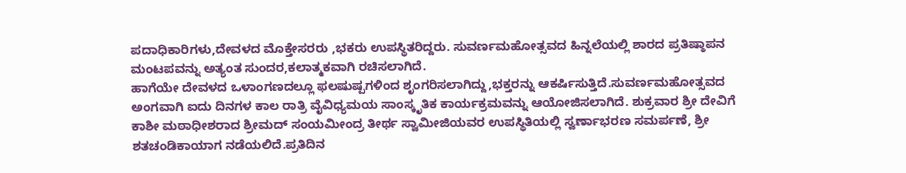ಪದಾಧಿಕಾರಿಗಳು,ದೇವಳದ ಮೊಕ್ತೇಸರರು ,ಭಕರು ಉಪಸ್ಥಿತರಿದ್ದರು. ಸುವರ್ಣಮಹೋತ್ಸವದ ಹಿನ್ನಲೆಯಲ್ಲಿ ಶಾರದ ಪ್ರತಿಷ್ಠಾಪನ ಮಂಟಪವನ್ನು ಅತ್ಯಂತ ಸುಂದರ,ಕಲಾತ್ಮಕವಾಗಿ ರಚಿಸಲಾಗಿದೆ.
ಹಾಗೆಯೇ ದೇವಳದ ಒಳಾಂಗಣದಲ್ಲೂ ಫಲಷುಷ್ಪಗಳಿಂದ ಶೃಂಗರಿಸಲಾಗಿದ್ದು,ಭಕ್ತರನ್ನು ಆಕರ್ಷಿಸುತ್ತಿದೆ.ಸುವರ್ಣಮಹೋತ್ಸವದ ಅಂಗವಾಗಿ ಐದು ದಿನಗಳ ಕಾಲ ರಾತ್ರಿ ವೈವಿಧ್ಯಮಯ ಸಾಂಸ್ಕೃತಿಕ ಕಾರ್ಯಕ್ರಮವನ್ನು ಆಯೋಜಿಸಲಾಗಿದೆ. ಶುಕ್ರವಾರ ಶ್ರೀ ದೇವಿಗೆ ಕಾಶೀ ಮಠಾಧೀಶರಾದ ಶ್ರೀಮದ್ ಸಂಯಮೀಂದ್ರ ತೀರ್ಥ ಸ್ವಾಮೀಜಿಯವರ ಉಪಸ್ಥಿತಿಯಲ್ಲಿ ಸ್ವರ್ಣಾಭರಣ ಸಮರ್ಪಣೆ, ಶ್ರೀ ಶತಚಂಡಿಕಾಯಾಗ ನಡೆಯಲಿದೆ.ಪ್ರತಿದಿನ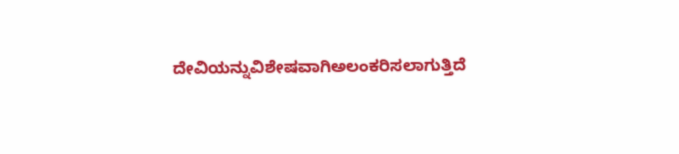ದೇವಿಯನ್ನುವಿಶೇಷವಾಗಿಅಲಂಕರಿಸಲಾಗುತ್ತಿದೆ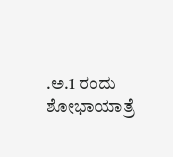.ಅ.1 ರಂದು ಶೋಭಾಯಾತ್ರೆ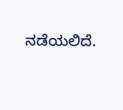ನಡೆಯಲಿದೆ.